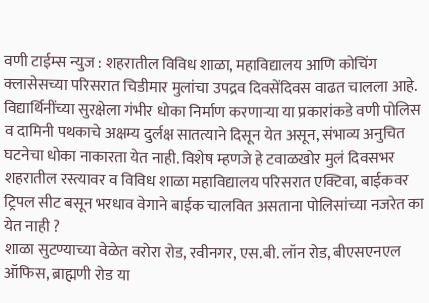वणी टाईम्स न्युज : शहरातील विविध शाळा, महाविद्यालय आणि कोचिंग क्लासेसच्या परिसरात चिडीमार मुलांचा उपद्रव दिवसेंदिवस वाढत चालला आहे. विद्यार्थिनींच्या सुरक्षेला गंभीर धोका निर्माण करणाऱ्या या प्रकारांकडे वणी पोलिस व दामिनी पथकाचे अक्षम्य दुर्लक्ष सातत्याने दिसून येत असून, संभाव्य अनुचित घटनेचा धोका नाकारता येत नाही. विशेष म्हणजे हे टवाळखोर मुलं दिवसभर शहरातील रस्त्यावर व विविध शाळा महाविद्यालय परिसरात एक्टिवा, बाईकवर ट्रिपल सीट बसून भरधाव वेगाने बाईक चालवित असताना पोलिसांच्या नजरेत का येत नाही ?
शाळा सुटण्याच्या वेळेत वरोरा रोड, रवीनगर, एस.बी. लॉन रोड, बीएसएनएल ऑफिस, ब्राह्मणी रोड या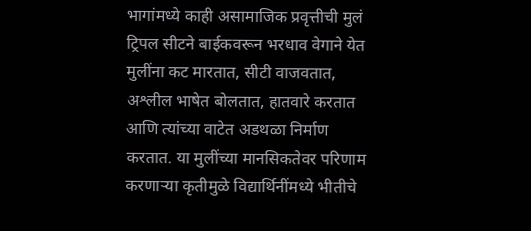भागांमध्ये काही असामाजिक प्रवृत्तीची मुलं ट्रिपल सीटने बाईकवरून भरधाव वेगाने येत मुलींना कट मारतात, सीटी वाजवतात, अश्लील भाषेत बोलतात, हातवारे करतात आणि त्यांच्या वाटेत अडथळा निर्माण करतात. या मुलींच्या मानसिकतेवर परिणाम करणाऱ्या कृतीमुळे विद्यार्थिनींमध्ये भीतीचे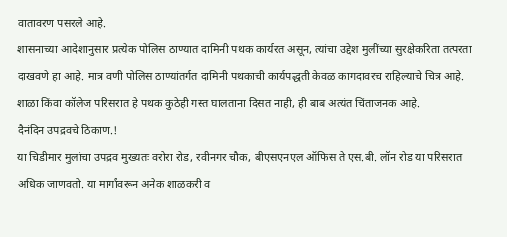वातावरण पसरले आहे.
शासनाच्या आदेशानुसार प्रत्येक पोलिस ठाण्यात दामिनी पथक कार्यरत असून, त्यांचा उद्देश मुलींच्या सुरक्षेकरिता तत्परता दाखवणे हा आहे. मात्र वणी पोलिस ठाण्यांतर्गत दामिनी पथकाची कार्यपद्धती केवळ कागदावरच राहिल्याचे चित्र आहे. शाळा किंवा कॉलेज परिसरात हे पथक कुठेही गस्त घालताना दिसत नाही, ही बाब अत्यंत चिंताजनक आहे.
दैनंदिन उपद्रवचे ठिकाण.!
या चिडीमार मुलांचा उपद्रव मुख्यतः वरोरा रोड, रवीनगर चौक, बीएसएनएल ऑफिस ते एस.बी. लॉन रोड या परिसरात अधिक जाणवतो. या मार्गांवरून अनेक शाळकरी व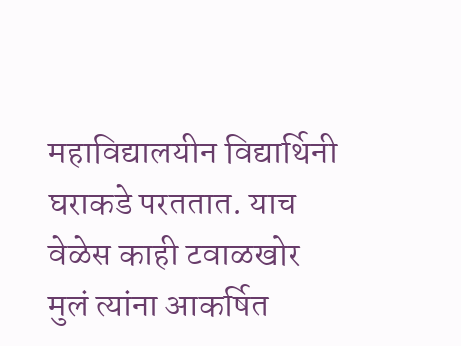महाविद्यालयीन विद्यार्थिनी घराकडे परततात. याच वेळेस काही टवाळखोर मुलं त्यांना आकर्षित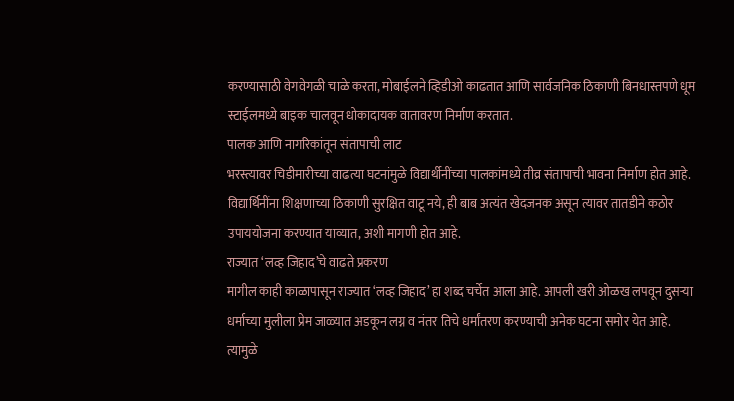करण्यासाठी वेगवेगळी चाळे करता, मोबाईलने व्हिडीओ काढतात आणि सार्वजनिक ठिकाणी बिनधास्तपणे धूम स्टाईलमध्ये बाइक चालवून धोकादायक वातावरण निर्माण करतात.
पालक आणि नागरिकांतून संतापाची लाट
भरस्त्यावर चिडीमारीच्या वाढत्या घटनांमुळे विद्यार्थीनींच्या पालकांमध्ये तीव्र संतापाची भावना निर्माण होत आहे. विद्यार्थिनींना शिक्षणाच्या ठिकाणी सुरक्षित वाटू नये, ही बाब अत्यंत खेदजनक असून त्यावर तातडीने कठोर उपाययोजना करण्यात याव्यात, अशी मागणी होत आहे.
राज्यात ‘लव्ह जिहाद’चे वाढते प्रकरण
मागील काही काळापासून राज्यात ‘लव्ह जिहाद’ हा शब्द चर्चेत आला आहे. आपली खरी ओळख लपवून दुसऱ्या धर्माच्या मुलीला प्रेम जाळ्यात अडकून लग्न व नंतर तिचे धर्मांतरण करण्याची अनेक घटना समोर येत आहे. त्यामुळे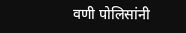वणी पोलिसांनी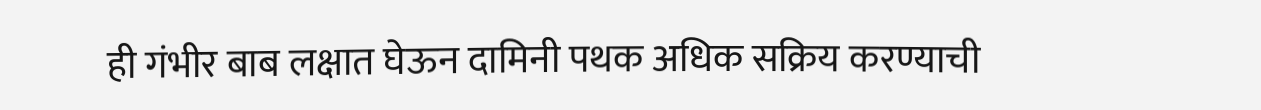ही गंभीर बाब लक्षात घेऊन दामिनी पथक अधिक सक्रिय करण्याची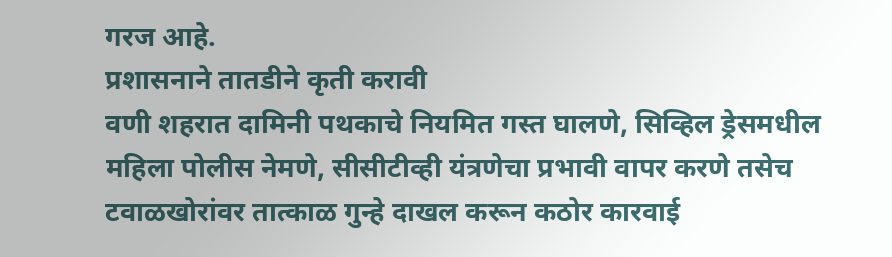गरज आहे.
प्रशासनाने तातडीने कृती करावी
वणी शहरात दामिनी पथकाचे नियमित गस्त घालणे, सिव्हिल ड्रेसमधील महिला पोलीस नेमणे, सीसीटीव्ही यंत्रणेचा प्रभावी वापर करणे तसेच टवाळखोरांवर तात्काळ गुन्हे दाखल करून कठोर कारवाई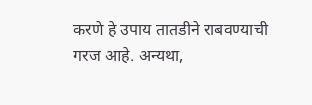करणे हे उपाय तातडीने राबवण्याची गरज आहे. अन्यथा,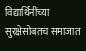विद्यार्थिनींच्या सुरक्षेसोबतच समाजात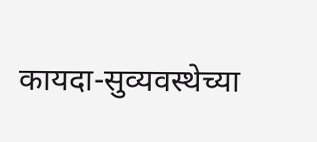कायदा-सुव्यवस्थेच्या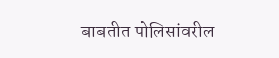बाबतीत पोलिसांवरील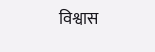विश्वास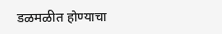डळमळीत होण्याचा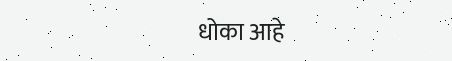धोका आहे